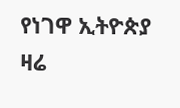የነገዋ ኢትዮጵያ ዛሬ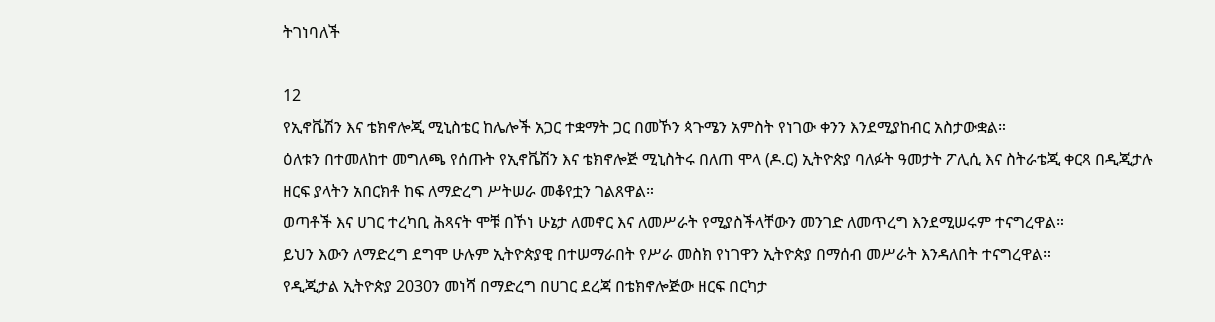ትገነባለች

12
የኢኖቬሽን እና ቴክኖሎጂ ሚኒስቴር ከሌሎች አጋር ተቋማት ጋር በመኾን ጳጉሜን አምስት የነገው ቀንን እንደሚያከብር አስታውቋል።
ዕለቱን በተመለከተ መግለጫ የሰጡት የኢኖቬሽን እና ቴክኖሎጅ ሚኒስትሩ በለጠ ሞላ (ዶ.ር) ኢትዮጵያ ባለፉት ዓመታት ፖሊሲ እና ስትራቴጂ ቀርጻ በዲጂታሉ ዘርፍ ያላትን አበርክቶ ከፍ ለማድረግ ሥትሠራ መቆየቷን ገልጸዋል።
ወጣቶች እና ሀገር ተረካቢ ሕጻናት ሞቹ በኾነ ሁኔታ ለመኖር እና ለመሥራት የሚያስችላቸውን መንገድ ለመጥረግ እንደሚሠሩም ተናግረዋል።
ይህን እውን ለማድረግ ደግሞ ሁሉም ኢትዮጵያዊ በተሠማራበት የሥራ መስክ የነገዋን ኢትዮጵያ በማሰብ መሥራት እንዳለበት ተናግረዋል።
የዲጂታል ኢትዮጵያ 2030ን መነሻ በማድረግ በሀገር ደረጃ በቴክኖሎጅው ዘርፍ በርካታ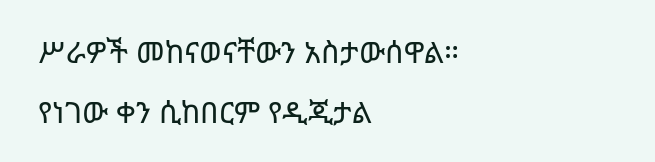ሥራዎች መከናወናቸውን አስታውሰዋል። የነገው ቀን ሲከበርም የዲጂታል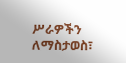ሥራዎችን ለማስታወስ፣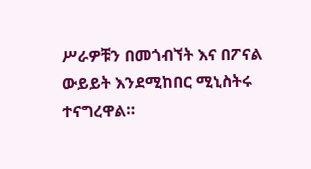ሥራዎቹን በመጎብኘት እና በፖናል ውይይት እንደሚከበር ሚኒስትሩ ተናግረዋል።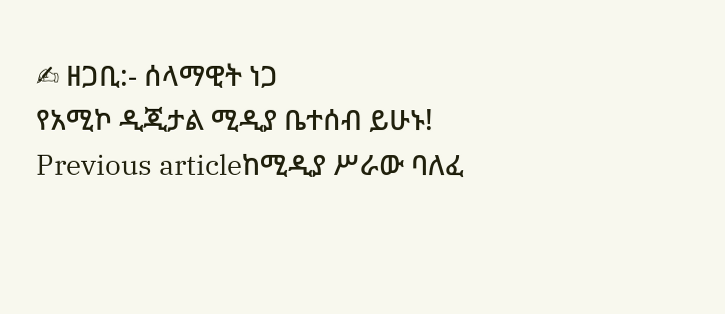✍ ዘጋቢ:- ሰላማዊት ነጋ
የአሚኮ ዲጂታል ሚዲያ ቤተሰብ ይሁኑ!
Previous articleከሚዲያ ሥራው ባለፈ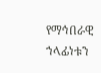የማኅበራዊ ኀላፊነቱን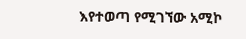እየተወጣ የሚገኘው አሚኮ